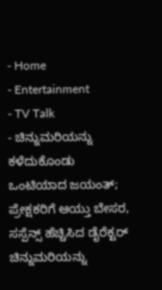- Home
- Entertainment
- TV Talk
- ಚಿನ್ನುಮರಿಯನ್ನು ಕಳೆದುಕೊಂಡು ಒಂಟಿಯಾದ ಜಯಂತ್; ಪ್ರೇಕ್ಷಕರಿಗೆ ಆಯ್ತು ಬೇಸರ, ಸಸ್ಪೆನ್ಸ್ ಹೆಚ್ಚಿಸಿದ ಡೈರೆಕ್ಟರ್
ಚಿನ್ನುಮರಿಯನ್ನು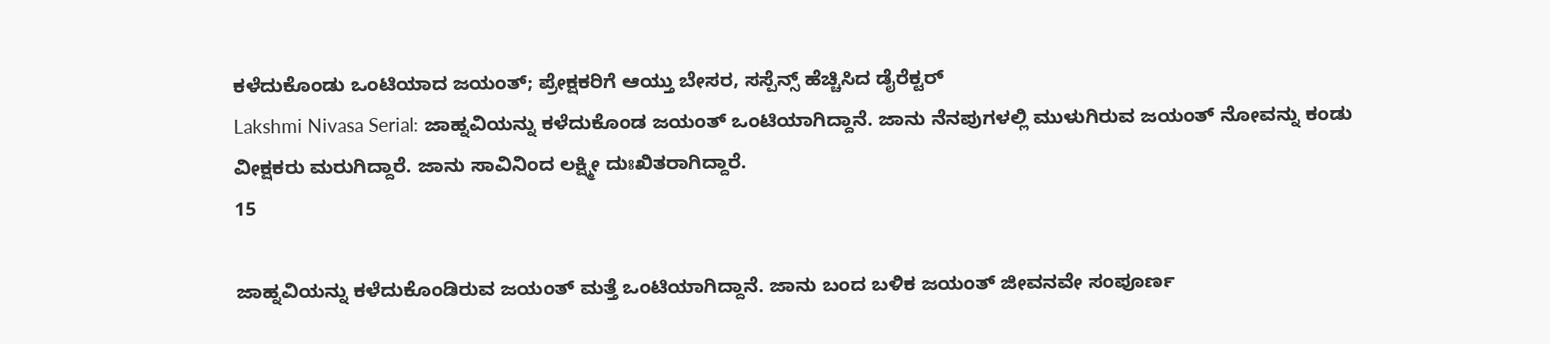ಕಳೆದುಕೊಂಡು ಒಂಟಿಯಾದ ಜಯಂತ್; ಪ್ರೇಕ್ಷಕರಿಗೆ ಆಯ್ತು ಬೇಸರ, ಸಸ್ಪೆನ್ಸ್ ಹೆಚ್ಚಿಸಿದ ಡೈರೆಕ್ಟರ್
Lakshmi Nivasa Serial: ಜಾಹ್ನವಿಯನ್ನು ಕಳೆದುಕೊಂಡ ಜಯಂತ್ ಒಂಟಿಯಾಗಿದ್ದಾನೆ. ಜಾನು ನೆನಪುಗಳಲ್ಲಿ ಮುಳುಗಿರುವ ಜಯಂತ್ ನೋವನ್ನು ಕಂಡು ವೀಕ್ಷಕರು ಮರುಗಿದ್ದಾರೆ. ಜಾನು ಸಾವಿನಿಂದ ಲಕ್ಷ್ಮೀ ದುಃಖಿತರಾಗಿದ್ದಾರೆ.
15

ಜಾಹ್ನವಿಯನ್ನು ಕಳೆದುಕೊಂಡಿರುವ ಜಯಂತ್ ಮತ್ತೆ ಒಂಟಿಯಾಗಿದ್ದಾನೆ. ಜಾನು ಬಂದ ಬಳಿಕ ಜಯಂತ್ ಜೀವನವೇ ಸಂಪೂರ್ಣ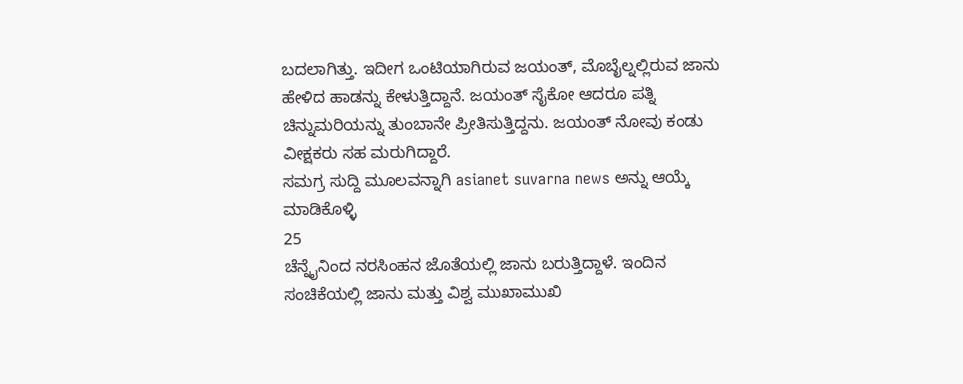ಬದಲಾಗಿತ್ತು. ಇದೀಗ ಒಂಟಿಯಾಗಿರುವ ಜಯಂತ್, ಮೊಬೈಲ್ನಲ್ಲಿರುವ ಜಾನು ಹೇಳಿದ ಹಾಡನ್ನು ಕೇಳುತ್ತಿದ್ದಾನೆ. ಜಯಂತ್ ಸೈಕೋ ಆದರೂ ಪತ್ನಿ ಚಿನ್ನುಮರಿಯನ್ನು ತುಂಬಾನೇ ಪ್ರೀತಿಸುತ್ತಿದ್ದನು. ಜಯಂತ್ ನೋವು ಕಂಡು ವೀಕ್ಷಕರು ಸಹ ಮರುಗಿದ್ದಾರೆ.
ಸಮಗ್ರ ಸುದ್ದಿ ಮೂಲವನ್ನಾಗಿ asianet suvarna news ಅನ್ನು ಆಯ್ಕೆ ಮಾಡಿಕೊಳ್ಳಿ
25
ಚೆನ್ನೈನಿಂದ ನರಸಿಂಹನ ಜೊತೆಯಲ್ಲಿ ಜಾನು ಬರುತ್ತಿದ್ದಾಳೆ. ಇಂದಿನ ಸಂಚಿಕೆಯಲ್ಲಿ ಜಾನು ಮತ್ತು ವಿಶ್ವ ಮುಖಾಮುಖಿ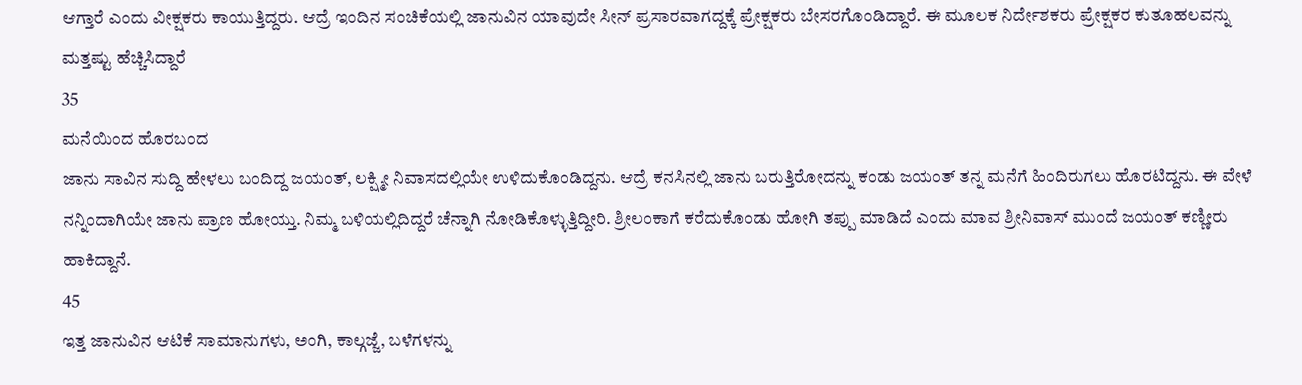ಆಗ್ತಾರೆ ಎಂದು ವೀಕ್ಷಕರು ಕಾಯುತ್ತಿದ್ದರು. ಆದ್ರೆ ಇಂದಿನ ಸಂಚಿಕೆಯಲ್ಲಿ ಜಾನುವಿನ ಯಾವುದೇ ಸೀನ್ ಪ್ರಸಾರವಾಗದ್ದಕ್ಕೆ ಪ್ರೇಕ್ಷಕರು ಬೇಸರಗೊಂಡಿದ್ದಾರೆ. ಈ ಮೂಲಕ ನಿರ್ದೇಶಕರು ಪ್ರೇಕ್ಷಕರ ಕುತೂಹಲವನ್ನು ಮತ್ತಷ್ಟು ಹೆಚ್ಚಿಸಿದ್ದಾರೆ
35
ಮನೆಯಿಂದ ಹೊರಬಂದ
ಜಾನು ಸಾವಿನ ಸುದ್ದಿ ಹೇಳಲು ಬಂದಿದ್ದ ಜಯಂತ್, ಲಕ್ಷ್ಮೀ ನಿವಾಸದಲ್ಲಿಯೇ ಉಳಿದುಕೊಂಡಿದ್ದನು. ಆದ್ರೆ ಕನಸಿನಲ್ಲಿ ಜಾನು ಬರುತ್ತಿರೋದನ್ನು ಕಂಡು ಜಯಂತ್ ತನ್ನ ಮನೆಗೆ ಹಿಂದಿರುಗಲು ಹೊರಟಿದ್ದನು. ಈ ವೇಳೆ ನನ್ನಿಂದಾಗಿಯೇ ಜಾನು ಪ್ರಾಣ ಹೋಯ್ತು. ನಿಮ್ಮ ಬಳಿಯಲ್ಲಿದಿದ್ದರೆ ಚೆನ್ನಾಗಿ ನೋಡಿಕೊಳ್ಳುತ್ತಿದ್ದೀರಿ. ಶ್ರೀಲಂಕಾಗೆ ಕರೆದುಕೊಂಡು ಹೋಗಿ ತಪ್ಪು ಮಾಡಿದೆ ಎಂದು ಮಾವ ಶ್ರೀನಿವಾಸ್ ಮುಂದೆ ಜಯಂತ್ ಕಣ್ಣೀರು ಹಾಕಿದ್ದಾನೆ.
45
ಇತ್ತ ಜಾನುವಿನ ಆಟಿಕೆ ಸಾಮಾನುಗಳು, ಅಂಗಿ, ಕಾಲ್ಗಜ್ಜೆ, ಬಳೆಗಳನ್ನು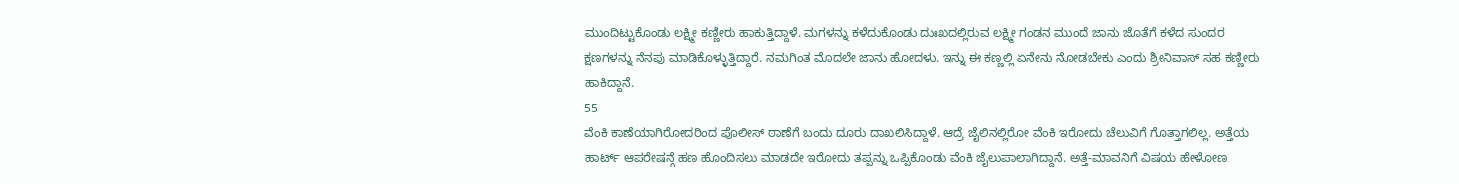ಮುಂದಿಟ್ಟುಕೊಂಡು ಲಕ್ಷ್ಮೀ ಕಣ್ಣೀರು ಹಾಕುತ್ತಿದ್ದಾಳೆ. ಮಗಳನ್ನು ಕಳೆದುಕೊಂಡು ದುಃಖದಲ್ಲಿರುವ ಲಕ್ಷ್ಮೀ ಗಂಡನ ಮುಂದೆ ಜಾನು ಜೊತೆಗೆ ಕಳೆದ ಸುಂದರ ಕ್ಷಣಗಳನ್ನು ನೆನಪು ಮಾಡಿಕೊಳ್ಳುತ್ತಿದ್ದಾರೆ. ನಮಗಿಂತ ಮೊದಲೇ ಜಾನು ಹೋದಳು. ಇನ್ನು ಈ ಕಣ್ಣಲ್ಲಿ ಏನೇನು ನೋಡಬೇಕು ಎಂದು ಶ್ರೀನಿವಾಸ್ ಸಹ ಕಣ್ಣೀರು ಹಾಕಿದ್ದಾನೆ.
55
ವೆಂಕಿ ಕಾಣೆಯಾಗಿರೋದರಿಂದ ಪೊಲೀಸ್ ಠಾಣೆಗೆ ಬಂದು ದೂರು ದಾಖಲಿಸಿದ್ದಾಳೆ. ಆದ್ರೆ ಜೈಲಿನಲ್ಲಿರೋ ವೆಂಕಿ ಇರೋದು ಚೆಲುವಿಗೆ ಗೊತ್ತಾಗಲಿಲ್ಲ. ಅತ್ತೆಯ ಹಾರ್ಟ್ ಆಪರೇಷನ್ಗೆ ಹಣ ಹೊಂದಿಸಲು ಮಾಡದೇ ಇರೋದು ತಪ್ಪನ್ನು ಒಪ್ಪಿಕೊಂಡು ವೆಂಕಿ ಜೈಲುಪಾಲಾಗಿದ್ದಾನೆ. ಅತ್ತೆ-ಮಾವನಿಗೆ ವಿಷಯ ಹೇಳೋಣ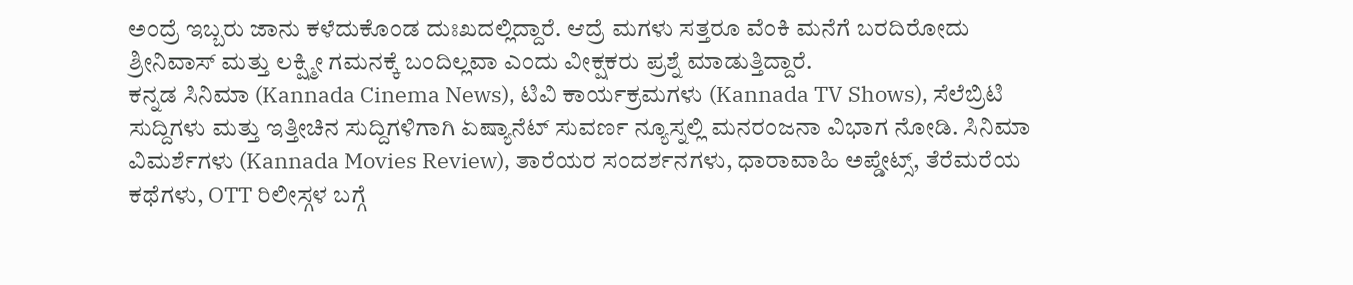ಅಂದ್ರೆ ಇಬ್ಬರು ಜಾನು ಕಳೆದುಕೊಂಡ ದುಃಖದಲ್ಲಿದ್ದಾರೆ. ಆದ್ರೆ ಮಗಳು ಸತ್ತರೂ ವೆಂಕಿ ಮನೆಗೆ ಬರದಿರೋದು ಶ್ರೀನಿವಾಸ್ ಮತ್ತು ಲಕ್ಷ್ಮೀ ಗಮನಕ್ಕೆ ಬಂದಿಲ್ಲವಾ ಎಂದು ವೀಕ್ಷಕರು ಪ್ರಶ್ನೆ ಮಾಡುತ್ತಿದ್ದಾರೆ.
ಕನ್ನಡ ಸಿನಿಮಾ (Kannada Cinema News), ಟಿವಿ ಕಾರ್ಯಕ್ರಮಗಳು (Kannada TV Shows), ಸೆಲೆಬ್ರಿಟಿ ಸುದ್ದಿಗಳು ಮತ್ತು ಇತ್ತೀಚಿನ ಸುದ್ದಿಗಳಿಗಾಗಿ ಏಷ್ಯಾನೆಟ್ ಸುವರ್ಣ ನ್ಯೂಸ್ನಲ್ಲಿ ಮನರಂಜನಾ ವಿಭಾಗ ನೋಡಿ. ಸಿನಿಮಾ ವಿಮರ್ಶೆಗಳು (Kannada Movies Review), ತಾರೆಯರ ಸಂದರ್ಶನಗಳು, ಧಾರಾವಾಹಿ ಅಪ್ಡೇಟ್ಸ್, ತೆರೆಮರೆಯ ಕಥೆಗಳು, OTT ರಿಲೀಸ್ಗಳ ಬಗ್ಗೆ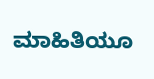ಮಾಹಿತಿಯೂ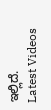ಇಲ್ಲಿದೆ.
Latest Videos